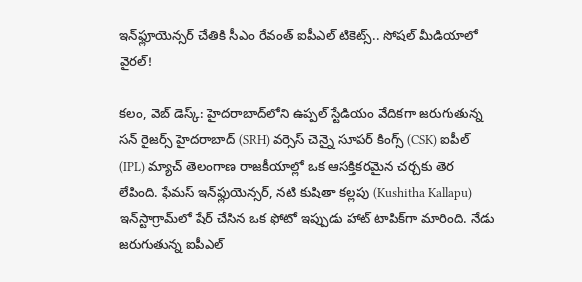ఇన్‌ఫ్లూయెన్స‌ర్ చేతికి సీఎం రేవంత్ ఐపీఎల్ టికెట్స్.. సోష‌ల్ మీడియాలో వైర‌ల్‌!

క‌లం, వెబ్ డెస్క్‌: హైదరాబాద్‌లోని ఉప్ప‌ల్ స్టేడియం వేదిక‌గా జ‌రుగుతున్న స‌న్ రైజ‌ర్స్ హైదరాబాద్ (SRH) వ‌ర్సెస్ చెన్నై సూప‌ర్ కింగ్స్ (CSK) ఐపీల్ (IPL) మ్యాచ్ తెలంగాణ రాజ‌కీయాల్లో ఒక ఆసక్తికరమైన చ‌ర్చ‌కు తెర లేపింది. ఫేమ‌స్ ఇన్‌ఫ్లుయెన్స‌ర్‌, నటి కుషితా కల్లపు (Kushitha Kallapu) ఇన్‌స్టాగ్రామ్‌లో షేర్ చేసిన ఒక ఫోటో ఇప్పుడు హాట్ టాపిక్‌గా మారింది. నేడు జ‌రుగుతున్న ఐపీఎల్‌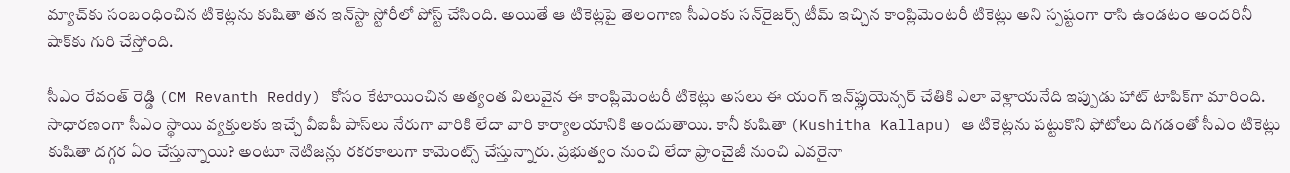మ్యాచ్‌కు సంబంధించిన టికెట్లను కుషితా తన ఇన్‌స్టా స్టోరీలో పోస్ట్ చేసింది. అయితే ఆ టికెట్లపై తెలంగాణ సీఎంకు సన్‌రైజర్స్ టీమ్ ఇచ్చిన కాంప్లిమెంటరీ టికెట్లు అని స్పష్టంగా రాసి ఉండటం అందరినీ షాక్‌కు గురి చేస్తోంది.

సీఎం రేవంత్ రెడ్డి (CM Revanth Reddy) కోసం కేటాయించిన అత్యంత విలువైన ఈ కాంప్లిమెంట‌రీ టికెట్లు అసలు ఈ యంగ్ ఇన్‌ఫ్లుయెన్స‌ర్‌ చేతికి ఎలా వెళ్లాయనేది ఇప్పుడు హాట్ టాపిక్‌గా మారింది. సాధారణంగా సీఎం స్థాయి వ్యక్తులకు ఇచ్చే వీఐపీ పాస్‌లు నేరుగా వారికి లేదా వారి కార్యాలయానికి అందుతాయి. కానీ కుషితా (Kushitha Kallapu) ఆ టికెట్లను పట్టుకొని ఫోటోలు దిగడంతో సీఎం టికెట్లు కుషితా దగ్గర ఏం చేస్తున్నాయి? అంటూ నెటిజన్లు రకరకాలుగా కామెంట్స్ చేస్తున్నారు. ప్రభుత్వం నుంచి లేదా ఫ్రాంచైజీ నుంచి ఎవరైనా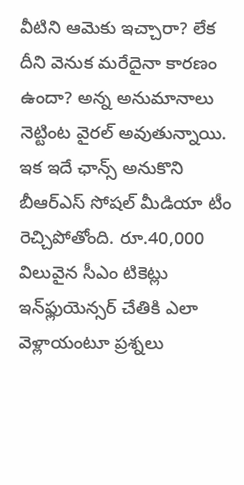వీటిని ఆమెకు ఇచ్చారా? లేక దీని వెనుక మరేదైనా కారణం ఉందా? అన్న అనుమానాలు నెట్టింట వైరల్ అవుతున్నాయి. ఇక ఇదే ఛాన్స్ అనుకొని బీఆర్ఎస్ సోష‌ల్ మీడియా టీం రెచ్చిపోతోంది. రూ.40,000 విలువైన సీఎం టికెట్లు ఇన్‌ఫ్లుయెన్స‌ర్ చేతికి ఎలా వెళ్లాయంటూ ప్ర‌శ్న‌లు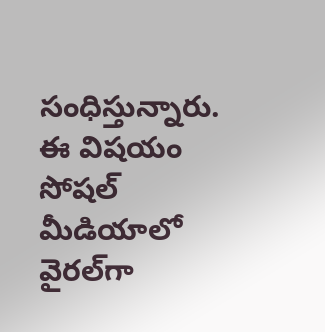సంధిస్తున్నారు. ఈ విష‌యం సోష‌ల్ మీడియాలో వైర‌ల్‌గా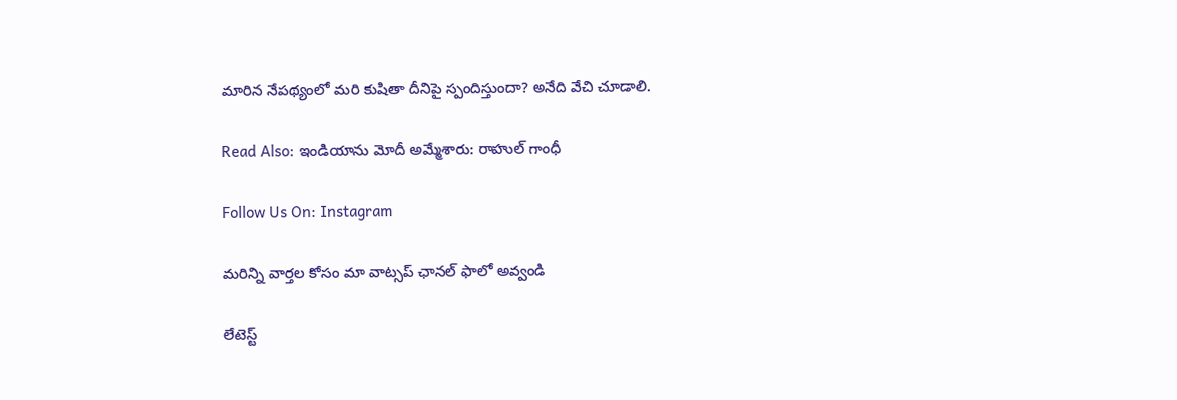మారిన నేప‌థ్యంలో మ‌రి కుషితా దీనిపై స్పందిస్తుందా? అనేది వేచి చూడాలి.

Read Also: ఇండియాను మోదీ అమ్మేశారు: రాహుల్ గాంధీ

Follow Us On: Instagram

మ‌రిన్ని వార్త‌ల కోసం మా వాట్స‌ప్ ఛాన‌ల్ ఫాలో అవ్వండి

లేటెస్ట్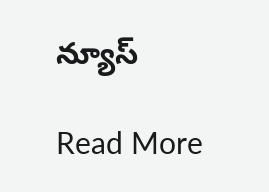న్యూస్‌

Read More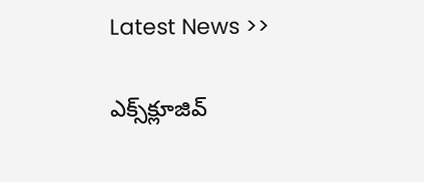Latest News >>

ఎక్స్‌క్లూజివ్‌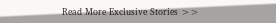Read More Exclusive Stories >>